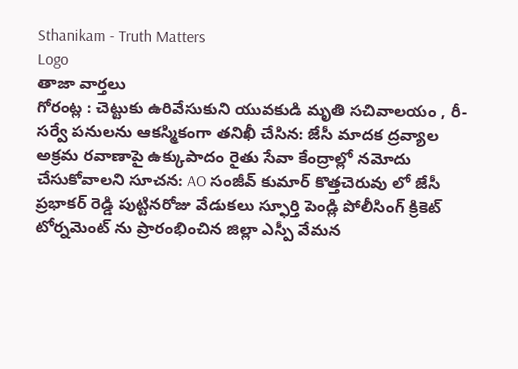Sthanikam - Truth Matters
Logo
తాజా వార్తలు
గోరంట్ల : చెట్టుకు ఉరివేసుకుని యువకుడి మృతి సచివాలయం , రీ-సర్వే పనులను ఆకస్మికంగా తనిఖీ చేసిన: జేసీ మాదక ద్రవ్యాల అక్రమ రవాణాపై ఉక్కుపాదం రైతు సేవా కేంద్రాల్లో నమోదు చేసుకోవాలని సూచన: AO సంజీవ్ కుమార్ కొత్తచెరువు లో జేసీ ప్రభాకర్ రెడ్డి పుట్టినరోజు వేడుకలు స్ఫూర్తి పెండ్లి పోలీసింగ్ క్రికెట్ టోర్నమెంట్ ను ప్రారంభించిన జిల్లా ఎస్పీ వేమన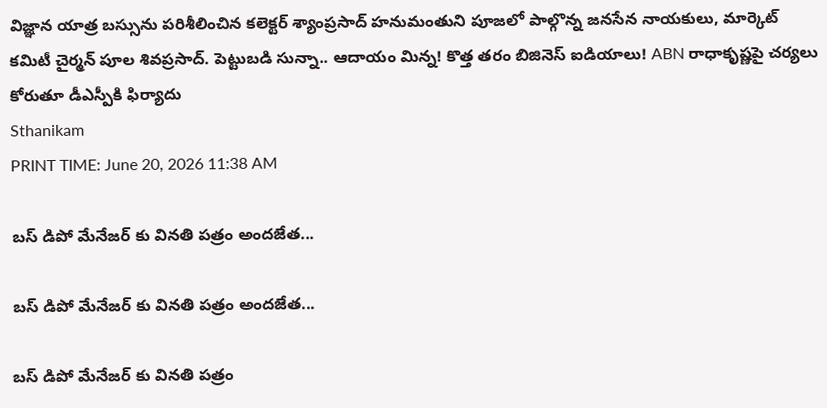విజ్ఞాన యాత్ర బస్సును పరిశీలించిన కలెక్టర్ శ్యాంప్రసాద్ హనుమంతుని పూజలో పాల్గొన్న జనసేన నాయకులు, మార్కెట్ కమిటీ చైర్మన్ పూల శివప్రసాద్. పెట్టుబడి సున్నా.. ఆదాయం మిన్న! కొత్త తరం బిజినెస్ ఐడియాలు! ABN రాధాకృష్ణపై చర్యలు కోరుతూ డీఎస్పీకి ఫిర్యాదు
Sthanikam
PRINT TIME: June 20, 2026 11:38 AM

బస్ డిపో మేనేజర్ కు వినతి పత్రం అందజేత...

బస్ డిపో మేనేజర్ కు వినతి పత్రం అందజేత...

బస్ డిపో మేనేజర్ కు వినతి పత్రం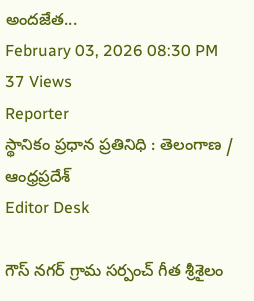అందజేత...
February 03, 2026 08:30 PM 37 Views
Reporter
స్థానికం ప్రధాన ప్రతినిధి : తెలంగాణ / ఆంధ్రప్రదేశ్
Editor Desk

గౌస్ నగర్ గ్రామ సర్పంచ్ గీత శ్రీశైలం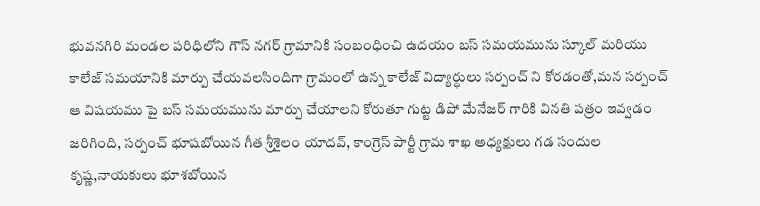భువనగిరి మండల పరిధిలోని గౌస్ నగర్ గ్రామానికి సంబంధించి ఉదయం బస్ సమయమును స్కూల్ మరియు కాలేజ్ సమయానికి మార్పు చేయవలసిందిగా గ్రామంలో ఉన్న కాలేజ్ విద్యార్ధులు సర్పంచ్ ని కోరడంతో,మన సర్పంచ్ ఆ విషయము పై బస్ సమయమును మార్పు చేయాలని కోరుతూ గుట్ట డిపో మేనేజర్ గారికి వినతి పత్రం ఇవ్వడం జరిగింది, సర్పంచ్ భూషబోయిన గీత శ్రీశైలం యాదవ్, కాంగ్రెస్ పార్టీ గ్రామ శాఖ అధ్యక్షులు గడ సందుల కృష్ణ,నాయకులు భూశబోయిన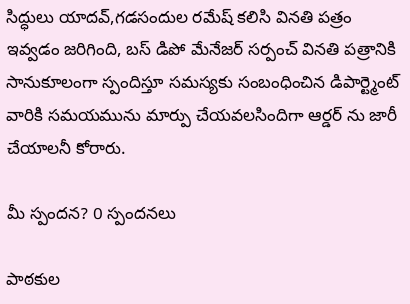సిద్ధులు యాదవ్,గడసందుల రమేష్ కలిసి వినతి పత్రం ఇవ్వడం జరిగింది, బస్ డిపో మేనేజర్ సర్పంచ్ వినతి పత్రానికి సానుకూలంగా స్పందిస్తూ సమస్యకు సంబంధించిన డిపార్ట్మెంట్ వారికి సమయమును మార్పు చేయవలసిందిగా ఆర్డర్ ను జారీ చేయాలనీ కోరారు.

మీ స్పందన? 0 స్పందనలు

పాఠకుల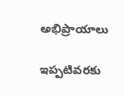అభిప్రాయాలు

ఇప్పటివరకు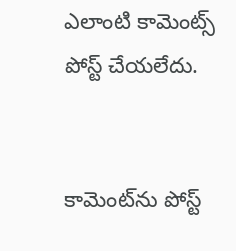ఎలాంటి కామెంట్స్ పోస్ట్ చేయలేదు.


కామెంట్‌ను పోస్ట్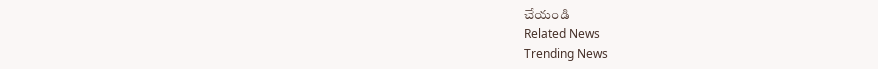చేయండి
Related News
Trending News